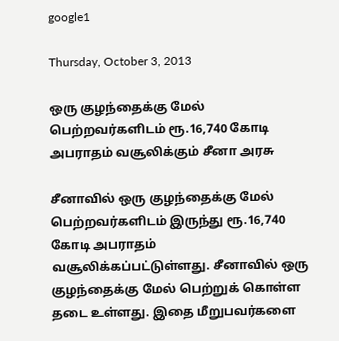google1

Thursday, October 3, 2013

ஒரு குழந்தைக்கு மேல் பெற்றவர்களிடம் ரூ.16,740 கோடி அபராதம் வசூலிக்கும் சீனா அரசு

சீனாவில் ஒரு குழந்தைக்கு மேல் பெற்றவர்களிடம் இருந்து ரூ.16,740 கோடி அபராதம் வசூலிக்கப்பட்டுள்ளது. சீனாவில் ஒரு குழந்தைக்கு மேல் பெற்றுக் கொள்ள தடை உள்ளது. இதை மீறுபவர்களை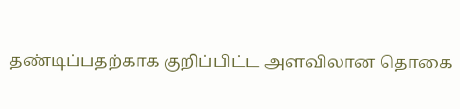தண்டிப்பதற்காக குறிப்பிட்ட அளவிலான தொகை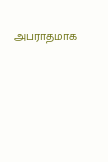அபராதமாக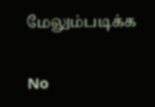மேலும்படிக்க

No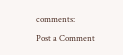comments:

Post a Comment